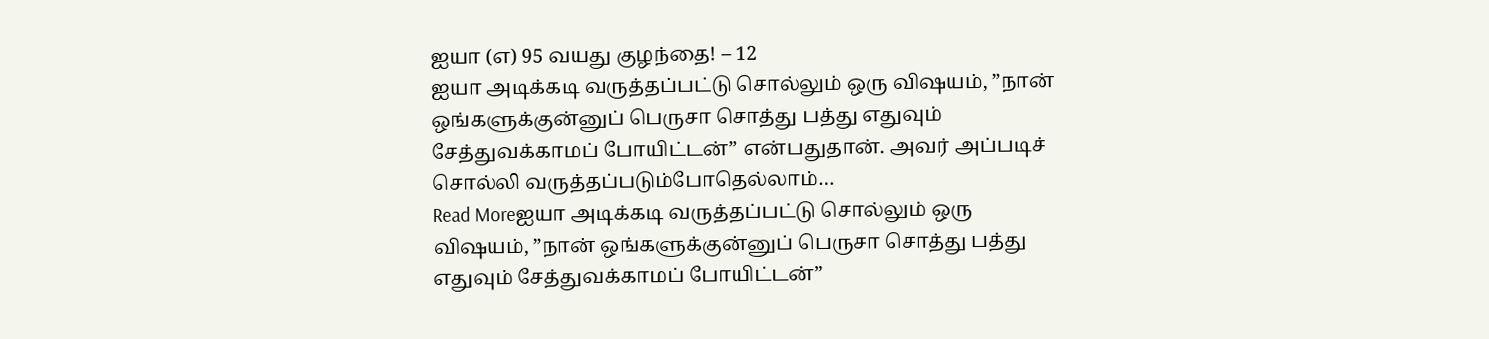ஐயா (எ) 95 வயது குழந்தை! – 12
ஐயா அடிக்கடி வருத்தப்பட்டு சொல்லும் ஒரு விஷயம், ”நான் ஒங்களுக்குன்னுப் பெருசா சொத்து பத்து எதுவும் சேத்துவக்காமப் போயிட்டன்” என்பதுதான். அவர் அப்படிச் சொல்லி வருத்தப்படும்போதெல்லாம்…
Read Moreஐயா அடிக்கடி வருத்தப்பட்டு சொல்லும் ஒரு விஷயம், ”நான் ஒங்களுக்குன்னுப் பெருசா சொத்து பத்து எதுவும் சேத்துவக்காமப் போயிட்டன்”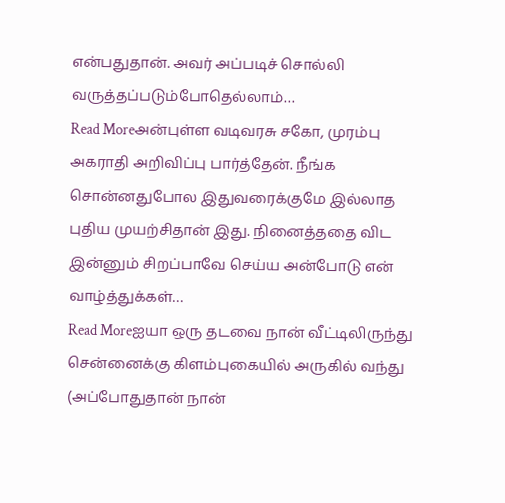என்பதுதான். அவர் அப்படிச் சொல்லி வருத்தப்படும்போதெல்லாம்…
Read Moreஅன்புள்ள வடிவரசு சகோ, முரம்பு அகராதி அறிவிப்பு பார்த்தேன். நீங்க சொன்னதுபோல இதுவரைக்குமே இல்லாத புதிய முயற்சிதான் இது. நினைத்ததை விட இன்னும் சிறப்பாவே செய்ய அன்போடு என் வாழ்த்துக்கள்…
Read Moreஐயா ஒரு தடவை நான் வீட்டிலிருந்து சென்னைக்கு கிளம்புகையில் அருகில் வந்து (அப்போதுதான் நான்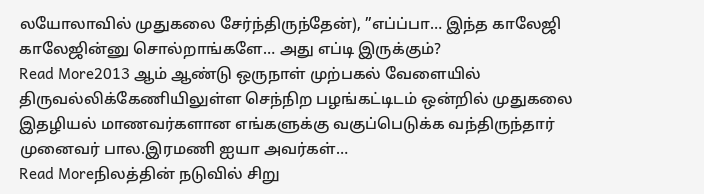லயோலாவில் முதுகலை சேர்ந்திருந்தேன்), ”எப்ப்பா… இந்த காலேஜி காலேஜின்னு சொல்றாங்களே… அது எப்டி இருக்கும்?
Read More2013 ஆம் ஆண்டு ஒருநாள் முற்பகல் வேளையில் திருவல்லிக்கேணியிலுள்ள செந்நிற பழங்கட்டிடம் ஒன்றில் முதுகலை இதழியல் மாணவர்களான எங்களுக்கு வகுப்பெடுக்க வந்திருந்தார் முனைவர் பால.இரமணி ஐயா அவர்கள்…
Read Moreநிலத்தின் நடுவில் சிறு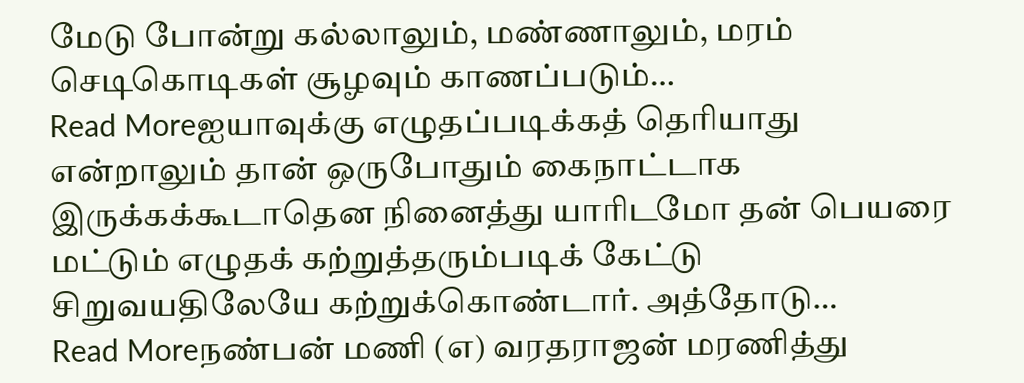மேடு போன்று கல்லாலும், மண்ணாலும், மரம் செடிகொடிகள் சூழவும் காணப்படும்…
Read Moreஐயாவுக்கு எழுதப்படிக்கத் தெரியாது என்றாலும் தான் ஒருபோதும் கைநாட்டாக இருக்கக்கூடாதென நினைத்து யாரிடமோ தன் பெயரை மட்டும் எழுதக் கற்றுத்தரும்படிக் கேட்டு சிறுவயதிலேயே கற்றுக்கொண்டார். அத்தோடு…
Read Moreநண்பன் மணி (எ) வரதராஜன் மரணித்து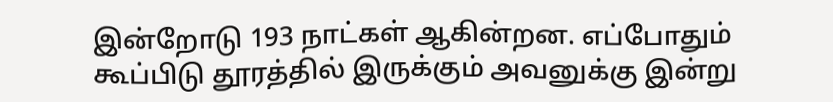இன்றோடு 193 நாட்கள் ஆகின்றன. எப்போதும் கூப்பிடு தூரத்தில் இருக்கும் அவனுக்கு இன்று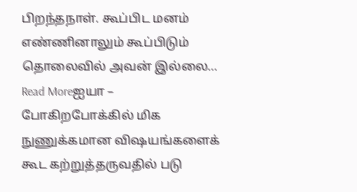பிறந்தநாள். கூப்பிட மனம் எண்ணினாலும் கூப்பிடும் தொலைவில் அவன் இல்லை…
Read Moreஐயா – போகிறபோக்கில் மிக நுணுக்கமான விஷயங்களைக் கூட கற்றுத்தருவதில் படு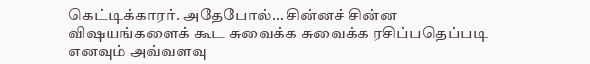கெட்டிக்காரர். அதேபோல்… சின்னச் சின்ன விஷயங்களைக் கூட சுவைக்க சுவைக்க ரசிப்பதெப்படி எனவும் அவ்வளவு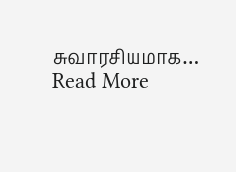சுவாரசியமாக…
Read More